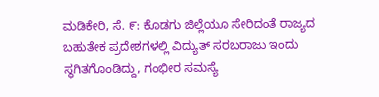ಮಡಿಕೇರಿ, ಸೆ. ೯: ಕೊಡಗು ಜಿಲ್ಲೆಯೂ ಸೇರಿದಂತೆ ರಾಜ್ಯದ ಬಹುತೇಕ ಪ್ರದೇಶಗಳಲ್ಲಿ ವಿದ್ಯುತ್ ಸರಬರಾಜು ಇಂದು ಸ್ಥಗಿತಗೊಂಡಿದ್ದು, ಗಂಭೀರ ಸಮಸ್ಯೆ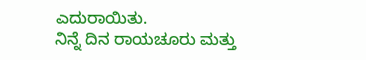ಎದುರಾಯಿತು.
ನಿನ್ನೆ ದಿನ ರಾಯಚೂರು ಮತ್ತು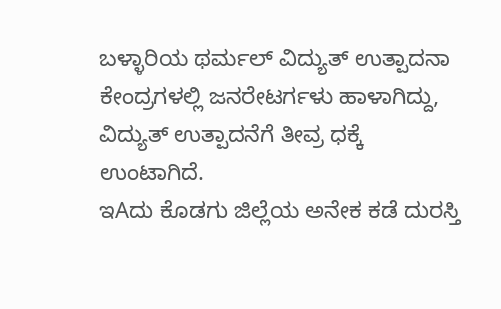ಬಳ್ಳಾರಿಯ ಥರ್ಮಲ್ ವಿದ್ಯುತ್ ಉತ್ಪಾದನಾ ಕೇಂದ್ರಗಳಲ್ಲಿ ಜನರೇಟರ್ಗಳು ಹಾಳಾಗಿದ್ದು, ವಿದ್ಯುತ್ ಉತ್ಪಾದನೆಗೆ ತೀವ್ರ ಧಕ್ಕೆ ಉಂಟಾಗಿದೆ.
ಇAದು ಕೊಡಗು ಜಿಲ್ಲೆಯ ಅನೇಕ ಕಡೆ ದುರಸ್ತಿ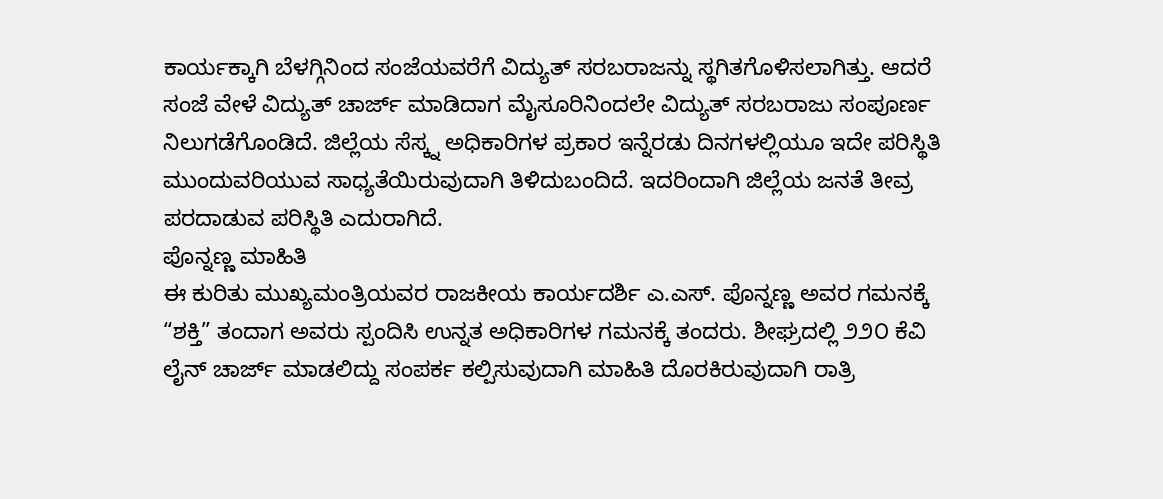ಕಾರ್ಯಕ್ಕಾಗಿ ಬೆಳಗ್ಗಿನಿಂದ ಸಂಜೆಯವರೆಗೆ ವಿದ್ಯುತ್ ಸರಬರಾಜನ್ನು ಸ್ಥಗಿತಗೊಳಿಸಲಾಗಿತ್ತು. ಆದರೆ ಸಂಜೆ ವೇಳೆ ವಿದ್ಯುತ್ ಚಾರ್ಜ್ ಮಾಡಿದಾಗ ಮೈಸೂರಿನಿಂದಲೇ ವಿದ್ಯುತ್ ಸರಬರಾಜು ಸಂಪೂರ್ಣ ನಿಲುಗಡೆಗೊಂಡಿದೆ. ಜಿಲ್ಲೆಯ ಸೆಸ್ಕ್ನ ಅಧಿಕಾರಿಗಳ ಪ್ರಕಾರ ಇನ್ನೆರಡು ದಿನಗಳಲ್ಲಿಯೂ ಇದೇ ಪರಿಸ್ಥಿತಿ ಮುಂದುವರಿಯುವ ಸಾಧ್ಯತೆಯಿರುವುದಾಗಿ ತಿಳಿದುಬಂದಿದೆ. ಇದರಿಂದಾಗಿ ಜಿಲ್ಲೆಯ ಜನತೆ ತೀವ್ರ ಪರದಾಡುವ ಪರಿಸ್ಥಿತಿ ಎದುರಾಗಿದೆ.
ಪೊನ್ನಣ್ಣ ಮಾಹಿತಿ
ಈ ಕುರಿತು ಮುಖ್ಯಮಂತ್ರಿಯವರ ರಾಜಕೀಯ ಕಾರ್ಯದರ್ಶಿ ಎ.ಎಸ್. ಪೊನ್ನಣ್ಣ ಅವರ ಗಮನಕ್ಕೆ “ಶಕ್ತಿ” ತಂದಾಗ ಅವರು ಸ್ಪಂದಿಸಿ ಉನ್ನತ ಅಧಿಕಾರಿಗಳ ಗಮನಕ್ಕೆ ತಂದರು. ಶೀಘ್ರದಲ್ಲಿ ೨೨೦ ಕೆವಿ ಲೈನ್ ಚಾರ್ಜ್ ಮಾಡಲಿದ್ದು ಸಂಪರ್ಕ ಕಲ್ಪಿಸುವುದಾಗಿ ಮಾಹಿತಿ ದೊರಕಿರುವುದಾಗಿ ರಾತ್ರಿ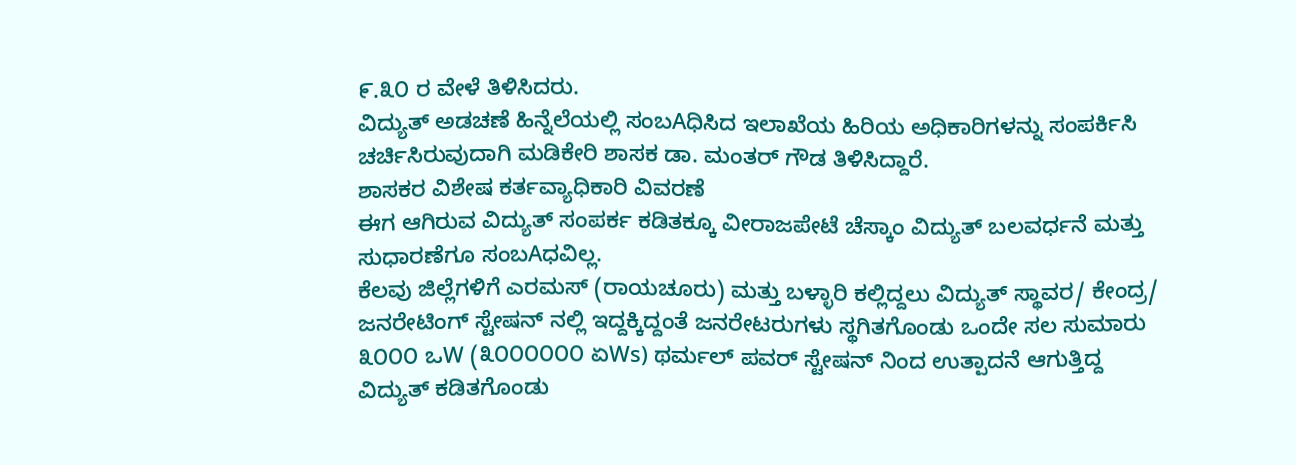೯.೩೦ ರ ವೇಳೆ ತಿಳಿಸಿದರು.
ವಿದ್ಯುತ್ ಅಡಚಣೆ ಹಿನ್ನೆಲೆಯಲ್ಲಿ ಸಂಬAಧಿಸಿದ ಇಲಾಖೆಯ ಹಿರಿಯ ಅಧಿಕಾರಿಗಳನ್ನು ಸಂಪರ್ಕಿಸಿ ಚರ್ಚಿಸಿರುವುದಾಗಿ ಮಡಿಕೇರಿ ಶಾಸಕ ಡಾ. ಮಂತರ್ ಗೌಡ ತಿಳಿಸಿದ್ದಾರೆ.
ಶಾಸಕರ ವಿಶೇಷ ಕರ್ತವ್ಯಾಧಿಕಾರಿ ವಿವರಣೆ
ಈಗ ಆಗಿರುವ ವಿದ್ಯುತ್ ಸಂಪರ್ಕ ಕಡಿತಕ್ಕೂ ವೀರಾಜಪೇಟೆ ಚೆಸ್ಕಾಂ ವಿದ್ಯುತ್ ಬಲವರ್ಧನೆ ಮತ್ತು ಸುಧಾರಣೆಗೂ ಸಂಬAಧವಿಲ್ಲ.
ಕೆಲವು ಜಿಲ್ಲೆಗಳಿಗೆ ಎರಮಸ್ (ರಾಯಚೂರು) ಮತ್ತು ಬಳ್ಳಾರಿ ಕಲ್ಲಿದ್ದಲು ವಿದ್ಯುತ್ ಸ್ಥಾವರ/ ಕೇಂದ್ರ/ ಜನರೇಟಿಂಗ್ ಸ್ಟೇಷನ್ ನಲ್ಲಿ ಇದ್ದಕ್ಕಿದ್ದಂತೆ ಜನರೇಟರುಗಳು ಸ್ಥಗಿತಗೊಂಡು ಒಂದೇ ಸಲ ಸುಮಾರು ೩೦೦೦ ಒW (೩೦೦೦೦೦೦ ಏWs) ಥರ್ಮಲ್ ಪವರ್ ಸ್ಟೇಷನ್ ನಿಂದ ಉತ್ಪಾದನೆ ಆಗುತ್ತಿದ್ದ ವಿದ್ಯುತ್ ಕಡಿತಗೊಂಡು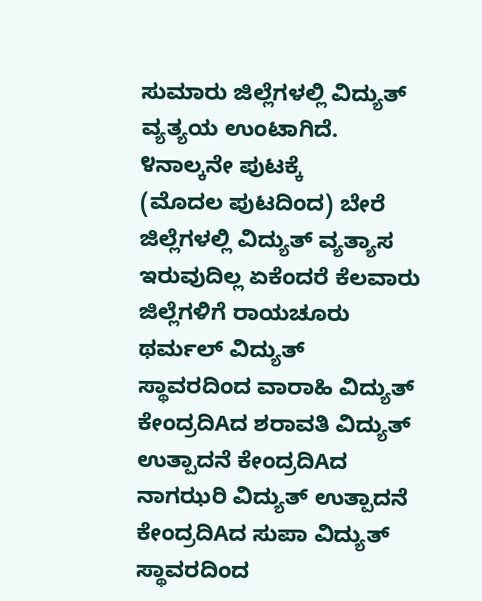ಸುಮಾರು ಜಿಲ್ಲೆಗಳಲ್ಲಿ ವಿದ್ಯುತ್ ವ್ಯತ್ಯಯ ಉಂಟಾಗಿದೆ. ೪ನಾಲ್ಕನೇ ಪುಟಕ್ಕೆ
(ಮೊದಲ ಪುಟದಿಂದ) ಬೇರೆ ಜಿಲ್ಲೆಗಳಲ್ಲಿ ವಿದ್ಯುತ್ ವ್ಯತ್ಯಾಸ ಇರುವುದಿಲ್ಲ ಏಕೆಂದರೆ ಕೆಲವಾರು ಜಿಲ್ಲೆಗಳಿಗೆ ರಾಯಚೂರು ಥರ್ಮಲ್ ವಿದ್ಯುತ್ ಸ್ಥಾವರದಿಂದ ವಾರಾಹಿ ವಿದ್ಯುತ್ ಕೇಂದ್ರದಿAದ ಶರಾವತಿ ವಿದ್ಯುತ್ ಉತ್ಪಾದನೆ ಕೇಂದ್ರದಿAದ ನಾಗಝರಿ ವಿದ್ಯುತ್ ಉತ್ಪಾದನೆ ಕೇಂದ್ರದಿAದ ಸುಪಾ ವಿದ್ಯುತ್ ಸ್ಥಾವರದಿಂದ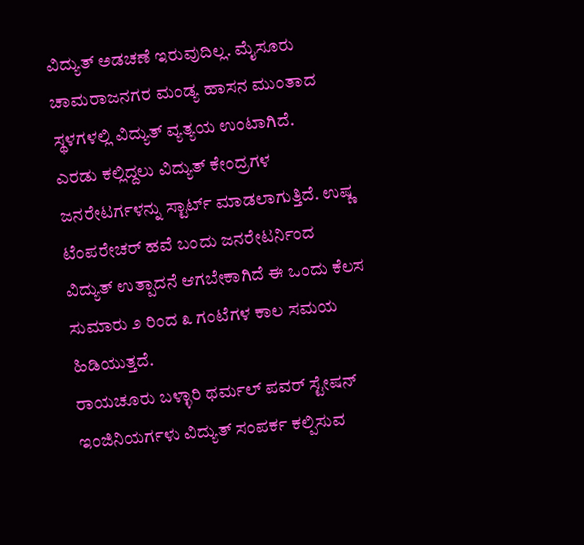ವಿದ್ಯುತ್ ಅಡಚಣೆ ಇರುವುದಿಲ್ಲ. ಮೈಸೂರು ಚಾಮರಾಜನಗರ ಮಂಡ್ಯ ಹಾಸನ ಮುಂತಾದ ಸ್ಥಳಗಳಲ್ಲಿ ವಿದ್ಯುತ್ ವ್ಯತ್ಯಯ ಉಂಟಾಗಿದೆ.
ಎರಡು ಕಲ್ಲಿದ್ದಲು ವಿದ್ಯುತ್ ಕೇಂದ್ರಗಳ ಜನರೇಟರ್ಗಳನ್ನು ಸ್ಟಾರ್ಟ್ ಮಾಡಲಾಗುತ್ತಿದೆ. ಉಷ್ಣ ಟೆಂಪರೇಚರ್ ಹವೆ ಬಂದು ಜನರೇಟರ್ನಿಂದ ವಿದ್ಯುತ್ ಉತ್ಪಾದನೆ ಆಗಬೇಕಾಗಿದೆ ಈ ಒಂದು ಕೆಲಸ ಸುಮಾರು ೨ ರಿಂದ ೩ ಗಂಟೆಗಳ ಕಾಲ ಸಮಯ ಹಿಡಿಯುತ್ತದೆ.
ರಾಯಚೂರು ಬಳ್ಳಾರಿ ಥರ್ಮಲ್ ಪವರ್ ಸ್ಟೇಷನ್ ಇಂಜಿನಿಯರ್ಗಳು ವಿದ್ಯುತ್ ಸಂಪರ್ಕ ಕಲ್ಪಿಸುವ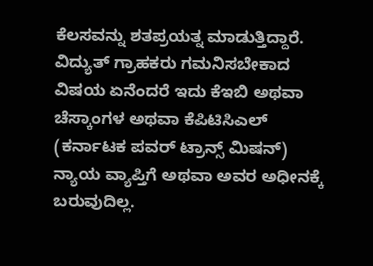ಕೆಲಸವನ್ನು ಶತಪ್ರಯತ್ನ ಮಾಡುತ್ತಿದ್ದಾರೆ.
ವಿದ್ಯುತ್ ಗ್ರಾಹಕರು ಗಮನಿಸಬೇಕಾದ ವಿಷಯ ಏನೆಂದರೆ ಇದು ಕೆಇಬಿ ಅಥವಾ ಚೆಸ್ಕಾಂಗಳ ಅಥವಾ ಕೆಪಿಟಿಸಿಎಲ್ (ಕರ್ನಾಟಕ ಪವರ್ ಟ್ರಾನ್ಸ್ ಮಿಷನ್) ನ್ಯಾಯ ವ್ಯಾಪ್ತಿಗೆ ಅಥವಾ ಅವರ ಅಧೀನಕ್ಕೆ ಬರುವುದಿಲ್ಲ.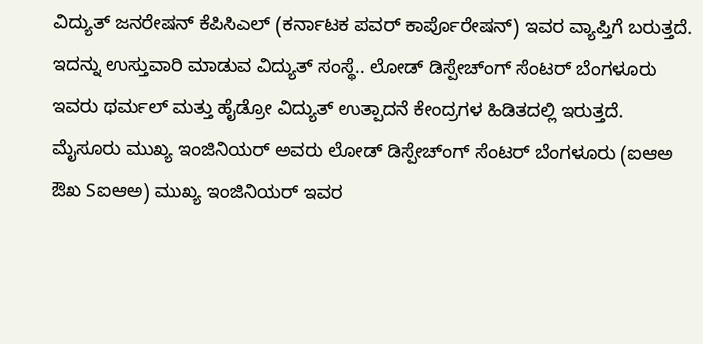ವಿದ್ಯುತ್ ಜನರೇಷನ್ ಕೆಪಿಸಿಎಲ್ (ಕರ್ನಾಟಕ ಪವರ್ ಕಾರ್ಪೊರೇಷನ್) ಇವರ ವ್ಯಾಪ್ತಿಗೆ ಬರುತ್ತದೆ.
ಇದನ್ನು ಉಸ್ತುವಾರಿ ಮಾಡುವ ವಿದ್ಯುತ್ ಸಂಸ್ಥೆ.. ಲೋಡ್ ಡಿಸ್ಪೇಚ್ಂಗ್ ಸೆಂಟರ್ ಬೆಂಗಳೂರು ಇವರು ಥರ್ಮಲ್ ಮತ್ತು ಹೈಡ್ರೋ ವಿದ್ಯುತ್ ಉತ್ಪಾದನೆ ಕೇಂದ್ರಗಳ ಹಿಡಿತದಲ್ಲಿ ಇರುತ್ತದೆ. ಮೈಸೂರು ಮುಖ್ಯ ಇಂಜಿನಿಯರ್ ಅವರು ಲೋಡ್ ಡಿಸ್ಪೇಚ್ಂಗ್ ಸೆಂಟರ್ ಬೆಂಗಳೂರು (ಐಆಅ ಔಖ Sಐಆಅ) ಮುಖ್ಯ ಇಂಜಿನಿಯರ್ ಇವರ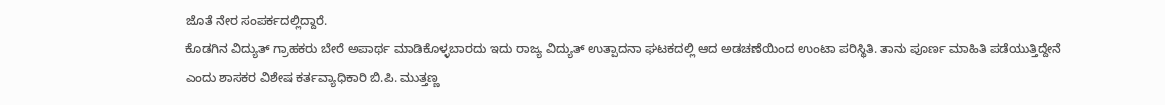ಜೊತೆ ನೇರ ಸಂಪರ್ಕದಲ್ಲಿದ್ದಾರೆ.
ಕೊಡಗಿನ ವಿದ್ಯುತ್ ಗ್ರಾಹಕರು ಬೇರೆ ಅಪಾರ್ಥ ಮಾಡಿಕೊಳ್ಳಬಾರದು ಇದು ರಾಜ್ಯ ವಿದ್ಯುತ್ ಉತ್ಪಾದನಾ ಘಟಕದಲ್ಲಿ ಆದ ಅಡಚಣೆಯಿಂದ ಉಂಟಾ ಪರಿಸ್ಥಿತಿ. ತಾನು ಪೂರ್ಣ ಮಾಹಿತಿ ಪಡೆಯುತ್ತಿದ್ದೇನೆ ಎಂದು ಶಾಸಕರ ವಿಶೇಷ ಕರ್ತವ್ಯಾಧಿಕಾರಿ ಬಿ.ಪಿ. ಮುತ್ತಣ್ಣ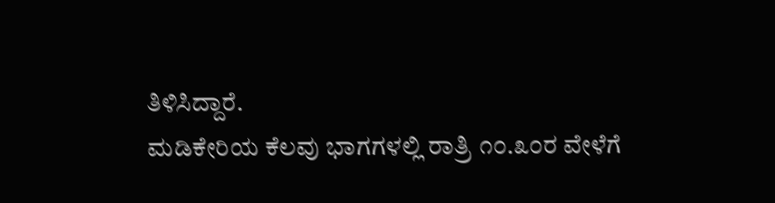ತಿಳಿಸಿದ್ದಾರೆ.
ಮಡಿಕೇರಿಯ ಕೆಲವು ಭಾಗಗಳಲ್ಲಿ ರಾತ್ರಿ ೧೦.೩೦ರ ವೇಳೆಗೆ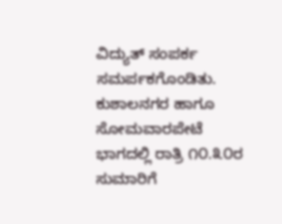ವಿದ್ಯುತ್ ಸಂಪರ್ಕ ಸಮರ್ಪಕಗೊಂಡಿತು. ಕುಶಾಲನಗರ ಹಾಗೂ ಸೋಮವಾರಪೇಟೆ ಭಾಗದಲ್ಲಿ ರಾತ್ರಿ ೧೦.೩೦ರ ಸುಮಾರಿಗೆ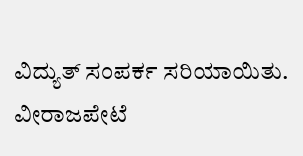ವಿದ್ಯುತ್ ಸಂಪರ್ಕ ಸರಿಯಾಯಿತು. ವೀರಾಜಪೇಟೆ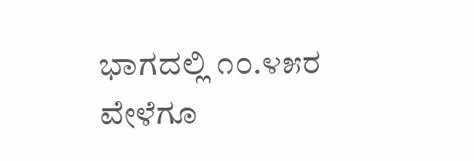ಭಾಗದಲ್ಲಿ ೧೦.೪೫ರ ವೇಳೆಗೂ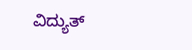ವಿದ್ಯುತ್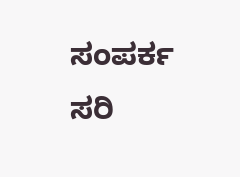ಸಂಪರ್ಕ ಸರಿ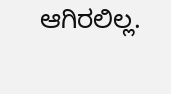ಆಗಿರಲಿಲ್ಲ.